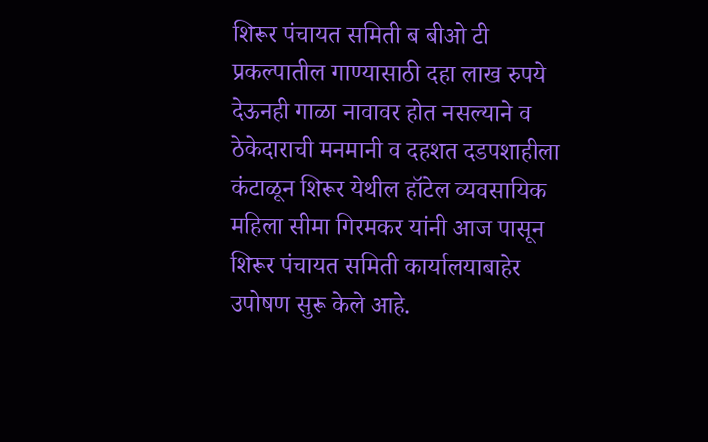शिरूर पंचायत समिती ब बीओ टी प्रकल्पातील गाण्यासाठी दहा लाख रुपये देऊनही गाळा नावावर होत नसल्याने व ठेकेदाराची मनमानी व दहशत दडपशाहीला कंटाळून शिरूर येथील हॉटेल व्यवसायिक महिला सीमा गिरमकर यांनी आज पासून शिरूर पंचायत समिती कार्यालयाबाहेर उपोषण सुरू केले आहे.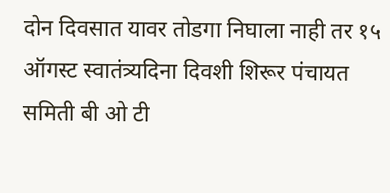दोन दिवसात यावर तोडगा निघाला नाही तर १५ ऑगस्ट स्वातंत्र्यदिना दिवशी शिरूर पंचायत समिती बी ओ टी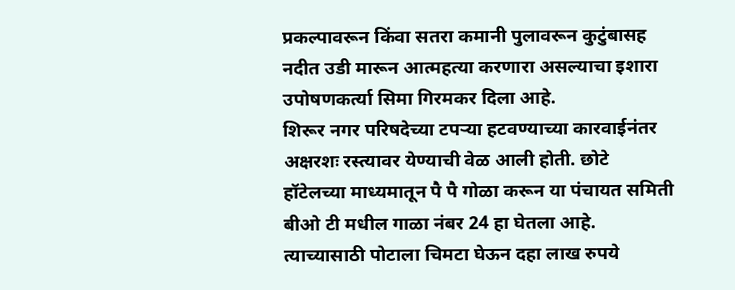प्रकल्पावरून किंवा सतरा कमानी पुलावरून कुटुंबासह नदीत उडी मारून आत्महत्या करणारा असल्याचा इशारा उपोषणकर्त्या सिमा गिरमकर दिला आहे.
शिरूर नगर परिषदेच्या टपऱ्या हटवण्याच्या कारवाईनंतर अक्षरशः रस्त्यावर येण्याची वेळ आली होती. छोटे हॉटेलच्या माध्यमातून पै पै गोळा करून या पंचायत समिती बीओ टी मधील गाळा नंबर 24 हा घेतला आहे. त्याच्यासाठी पोटाला चिमटा घेऊन दहा लाख रुपये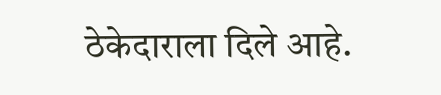ठेकेदाराला दिले आहे.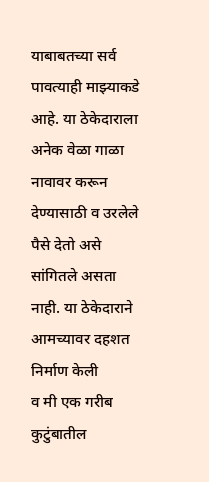याबाबतच्या सर्व पावत्याही माझ्याकडे आहे. या ठेकेदाराला अनेक वेळा गाळा नावावर करून देण्यासाठी व उरलेले पैसे देतो असे सांगितले असता नाही. या ठेकेदाराने आमच्यावर दहशत निर्माण केली
व मी एक गरीब कुटुंबातील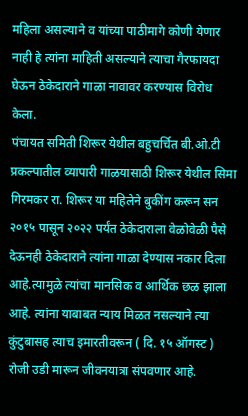महिला असल्याने व यांच्या पाठीमागे कोणी येणार नाही हे त्यांना माहिती असल्याने त्याचा गैरफायदा घेऊन ठेकेदाराने गाळा नावावर करण्यास विरोध केला.
पंचायत समिती शिरूर येथील बहुचर्चित बी.ओ.टी प्रकल्पातील व्यापारी गाळयासाठी शिरूर येथील सिमा गिरमकर रा. शिरूर या महिलेने बुकींग करून सन २०१५ पासून २०२२ पर्यंत ठेकेदाराला वेळोवेळी पैसे देऊनही ठेकेदाराने त्यांना गाळा देण्यास नकार दिला आहे.त्यामुळे त्यांचा मानसिक व आर्थिक छळ झाला आहे. त्यांना याबाबत न्याय मिळत नसल्याने त्या कुंटुबासह त्याच इमारतीवरून ( दि. १५ ऑगस्ट ) रोजी उडी मारून जीवनयात्रा संपवणार आहे.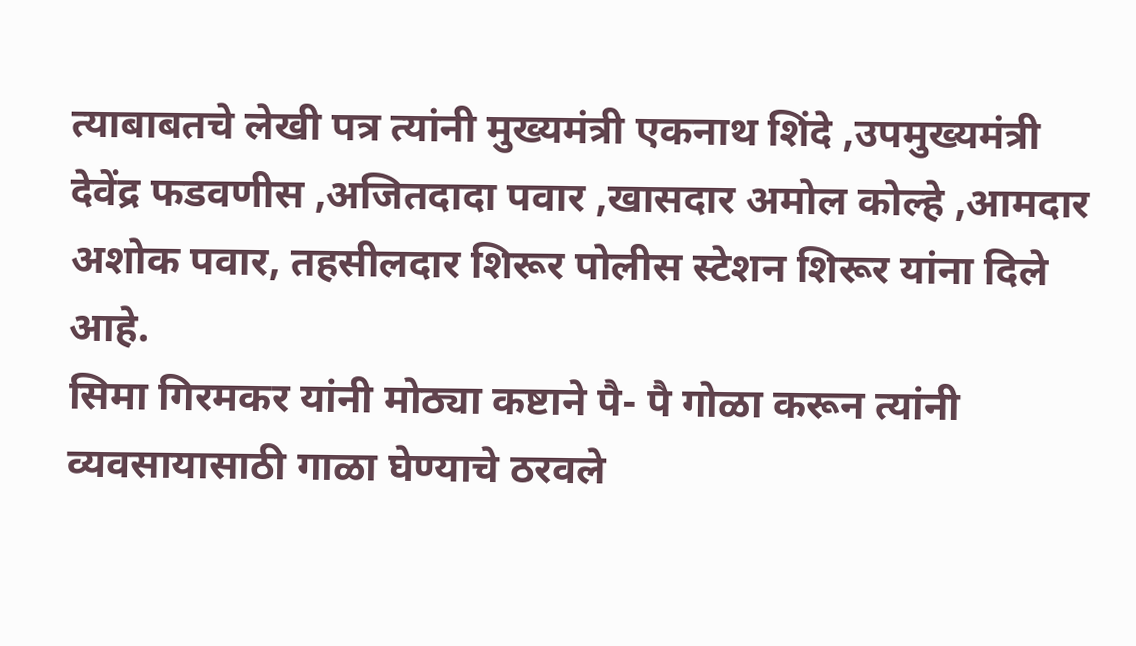त्याबाबतचे लेखी पत्र त्यांनी मुख्यमंत्री एकनाथ शिंदे ,उपमुख्यमंत्री देवेंद्र फडवणीस ,अजितदादा पवार ,खासदार अमोल कोल्हे ,आमदार अशोक पवार, तहसीलदार शिरूर पोलीस स्टेशन शिरूर यांना दिले आहे.
सिमा गिरमकर यांनी मोठ्या कष्टाने पै- पै गोळा करून त्यांनी व्यवसायासाठी गाळा घेण्याचे ठरवले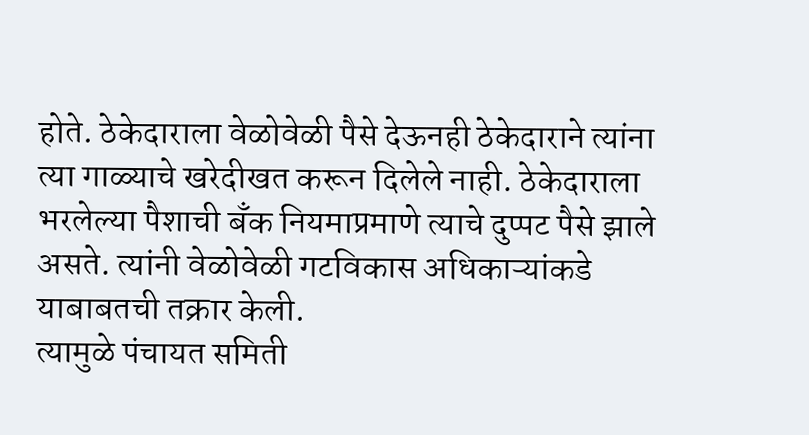होते. ठेकेदाराला वेळोवेळी पैसे देऊनही ठेकेदाराने त्यांना त्या गाळ्याचे खरेदीखत करून दिलेले नाही. ठेकेदाराला भरलेल्या पैशाची बँक नियमाप्रमाणे त्याचे दुप्पट पैसे झाले असते. त्यांनी वेळोवेळी गटविकास अधिकाऱ्यांकडे याबाबतची तक्रार केली.
त्यामुळे पंचायत समिती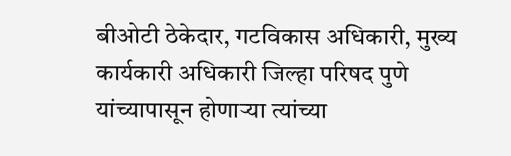बीओटी ठेकेदार, गटविकास अधिकारी, मुख्य कार्यकारी अधिकारी जिल्हा परिषद पुणे यांच्यापासून होणाऱ्या त्यांच्या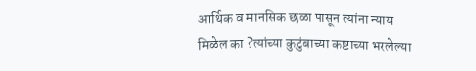आर्थिक व मानसिक छळा पासून त्यांना न्याय मिळेल का ?त्यांच्या कुटुंबाच्या कष्टाच्या भरलेल्या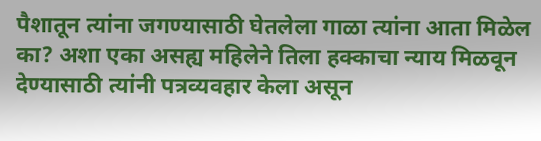पैशातून त्यांना जगण्यासाठी घेतलेला गाळा त्यांना आता मिळेल का? अशा एका असह्य महिलेने तिला हक्काचा न्याय मिळवून देण्यासाठी त्यांनी पत्रव्यवहार केला असून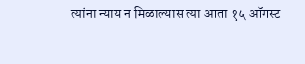त्यांना न्याय न मिळाल्यास त्या आता १५ ऑगस्ट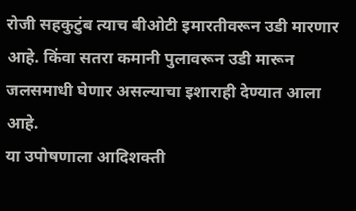रोजी सहकुटुंब त्याच बीओटी इमारतीवरून उडी मारणार आहे. किंवा सतरा कमानी पुलावरून उडी मारून जलसमाधी घेणार असल्याचा इशाराही देण्यात आला आहे.
या उपोषणाला आदिशक्ती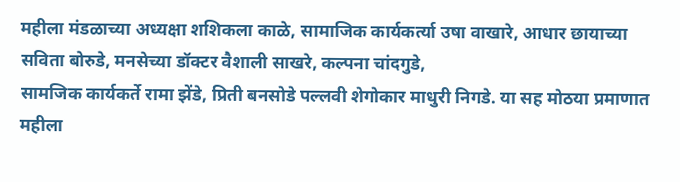महीला मंडळाच्या अध्यक्षा शशिकला काळे, सामाजिक कार्यकर्त्या उषा वाखारे, आधार छायाच्या सविता बोरुडे, मनसेच्या डॉक्टर वैशाली साखरे, कल्पना चांदगुडे,
सामजिक कार्यकर्ते रामा झेंडे, प्रिती बनसोडे पल्लवी शेगोकार माधुरी निगडे. या सह मोठया प्रमाणात महीला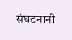संघटनानी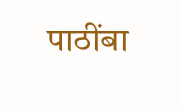पाठींबा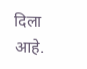दिला आहे.